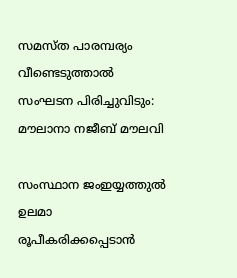സമസ്ത പാരമ്പര്യം വീണ്ടെടുത്താൽ സംഘടന പിരിച്ചുവിടും: മൗലാനാ നജീബ് മൗലവി

സംസ്ഥാന ജംഇയ്യത്തുൽ ഉലമാ രൂപീകരിക്കപ്പെടാൻ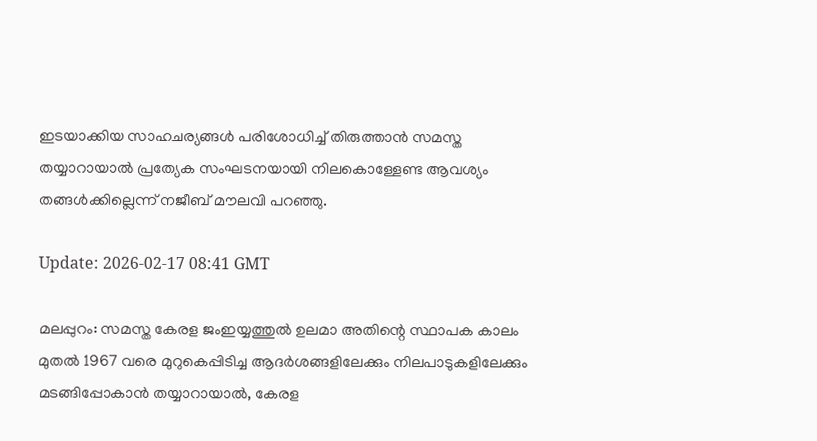ഇടയാക്കിയ സാഹചര്യങ്ങൾ പരിശോധിച്ച് തിരുത്താൻ സമസ്ത തയ്യാറായാൽ പ്രത്യേക സംഘടനയായി നിലകൊള്ളേണ്ട ആവശ്യം തങ്ങൾക്കില്ലെന്ന് നജീബ് മൗലവി പറഞ്ഞു.

Update: 2026-02-17 08:41 GMT

മലപ്പുറം: സമസ്ത കേരള ജംഇയ്യത്തുൽ ഉലമാ അതിന്റെ സ്ഥാപക കാലം മുതൽ 1967 വരെ മുറുകെപ്പിടിച്ച ആദർശങ്ങളിലേക്കും നിലപാടുകളിലേക്കും മടങ്ങിപ്പോകാൻ തയ്യാറായാൽ, കേരള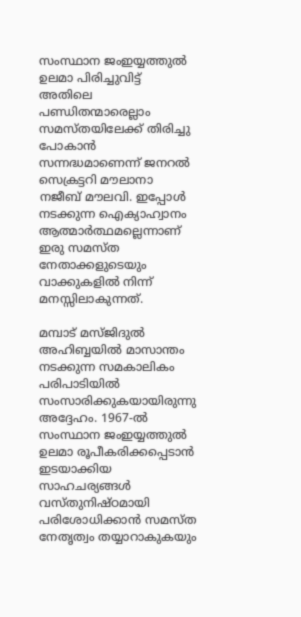സംസ്ഥാന ജംഇയ്യത്തുൽ ഉലമാ പിരിച്ചുവിട്ട് അതിലെ പണ്ഡിതന്മാരെല്ലാം സമസ്തയിലേക്ക് തിരിച്ചു പോകാൻ സന്നദ്ധമാണെന്ന് ജനറൽ സെക്രട്ടറി മൗലാനാ നജീബ് മൗലവി. ഇപ്പോൾ നടക്കുന്ന ഐക്യാഹ്വാനം ആത്മാർത്ഥമല്ലെന്നാണ് ഇരു സമസ്ത നേതാക്കളുടെയും വാക്കുകളിൽ നിന്ന് മനസ്സിലാകുന്നത്.

മമ്പാട് മസ്ജിദുൽ അഹിബ്ബയിൽ മാസാന്തം നടക്കുന്ന സമകാലികം പരിപാടിയിൽ സംസാരിക്കുകയായിരുന്നു അദ്ദേഹം. 1967-ൽ സംസ്ഥാന ജംഇയ്യത്തുൽ ഉലമാ രൂപീകരിക്കപ്പെടാൻ ഇടയാക്കിയ സാഹചര്യങ്ങൾ വസ്തുനിഷ്ഠമായി പരിശോധിക്കാൻ സമസ്ത നേതൃത്വം തയ്യാറാകുകയും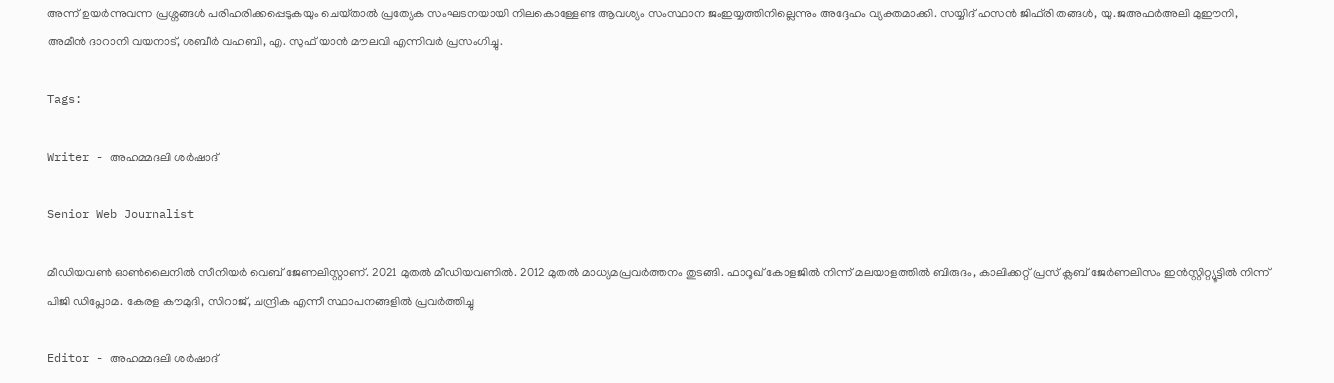അന്ന് ഉയർന്നുവന്ന പ്രശ്നങ്ങൾ പരിഹരിക്കപ്പെടുകയും ചെയ്‌താൽ പ്രത്യേക സംഘടനയായി നിലകൊള്ളേണ്ട ആവശ്യം സംസ്ഥാന ജംഇയ്യത്തിനില്ലെന്നും അദ്ദേഹം വ്യക്തമാക്കി. സയ്യിദ് ഹസൻ ജിഫ്‌രി തങ്ങൾ, യു.ജഅഫർഅലി മുഈനി, അമീൻ ദാറാനി വയനാട്, ശബീർ വഹബി, എ. സുഫ് യാൻ മൗലവി എന്നിവർ പ്രസംഗിച്ചു.

Tags:

Writer - അഹമ്മദലി ശര്‍ഷാദ്

Senior Web Journalist

മീഡിയവൺ ഓൺലൈനിൽ സീനിയർ വെബ് ജേണലിസ്റ്റാണ്. 2021 മുതൽ മീഡിയവണിൽ. 2012 മുതൽ മാധ്യമപ്രവർത്തനം തുടങ്ങി. ഫാറൂഖ് കോളജിൽ നിന്ന് മലയാളത്തിൽ ബിരുദം, കാലിക്കറ്റ് പ്രസ് ക്ലബ് ജേർണലിസം ഇൻസ്റ്റിറ്റ്യൂട്ടിൽ നിന്ന് പിജി ഡിപ്ലോമ. കേരള കൗമുദി, സിറാജ്, ചന്ദ്രിക എന്നീ സ്ഥാപനങ്ങളിൽ പ്രവർത്തിച്ചു

Editor - അഹമ്മദലി ശര്‍ഷാദ്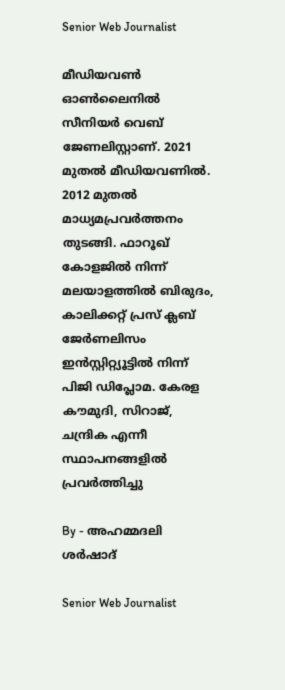Senior Web Journalist

മീഡിയവൺ ഓൺലൈനിൽ സീനിയർ വെബ് ജേണലിസ്റ്റാണ്. 2021 മുതൽ മീഡിയവണിൽ. 2012 മുതൽ മാധ്യമപ്രവർത്തനം തുടങ്ങി. ഫാറൂഖ് കോളജിൽ നിന്ന് മലയാളത്തിൽ ബിരുദം, കാലിക്കറ്റ് പ്രസ് ക്ലബ് ജേർണലിസം ഇൻസ്റ്റിറ്റ്യൂട്ടിൽ നിന്ന് പിജി ഡിപ്ലോമ. കേരള കൗമുദി, സിറാജ്, ചന്ദ്രിക എന്നീ സ്ഥാപനങ്ങളിൽ പ്രവർത്തിച്ചു

By - അഹമ്മദലി ശര്‍ഷാദ്

Senior Web Journalist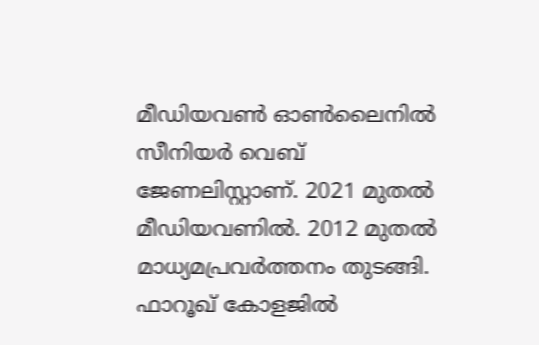മീഡിയവൺ ഓൺലൈനിൽ സീനിയർ വെബ് ജേണലിസ്റ്റാണ്. 2021 മുതൽ മീഡിയവണിൽ. 2012 മുതൽ മാധ്യമപ്രവർത്തനം തുടങ്ങി. ഫാറൂഖ് കോളജിൽ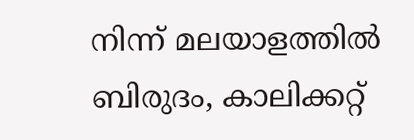നിന്ന് മലയാളത്തിൽ ബിരുദം, കാലിക്കറ്റ്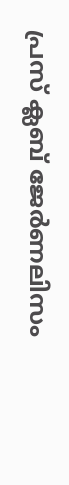പ്രസ് ക്ലബ് ജേർണലിസം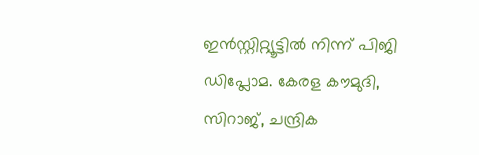ഇൻസ്റ്റിറ്റ്യൂട്ടിൽ നിന്ന് പിജി ഡിപ്ലോമ. കേരള കൗമുദി, സിറാജ്, ചന്ദ്രിക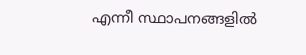എന്നീ സ്ഥാപനങ്ങളിൽ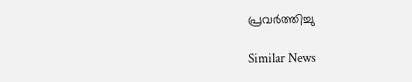പ്രവർത്തിച്ചു

Similar News